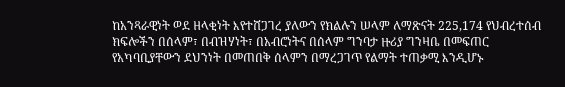ከአንጻራዊነት ወደ ዘላቂነት እየተሸጋገረ ያለውን የክልሉን ሠላም ለማጽናት 225,174 የህብረተሰብ ክፍሎችን በሰላም፣ በብዝሃነት፣ በአብሮነትና በሰላም ግንባታ ዙሪያ ግንዛቤ በመፍጠር የአካባቢያቸውን ደህንነት በመጠበቅ ሰላምን በማረጋገጥ የልማት ተጠቃሚ እንዲሆኑ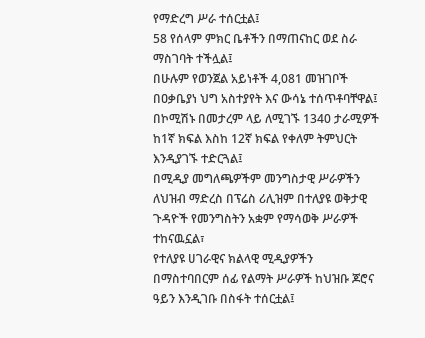የማድረግ ሥራ ተሰርቷል፤
58 የሰላም ምክር ቤቶችን በማጠናከር ወደ ስራ ማስገባት ተችሏል፤
በሁሉም የወንጀል አይነቶች 4,081 መዝገቦች በዐቃቤያነ ህግ አስተያየት እና ውሳኔ ተሰጥቶባቸዋል፤
በኮሚሽኑ በመታረም ላይ ለሚገኙ 1340 ታራሚዎች ከ1ኛ ክፍል እስከ 12ኛ ክፍል የቀለም ትምህርት እንዲያገኙ ተድርጓል፤
በሚዲያ መግለጫዎችም መንግስታዊ ሥራዎችን ለህዝብ ማድረስ በፕሬስ ሪሊዝም በተለያዩ ወቅታዊ ጉዳዮች የመንግስትን አቋም የማሳወቅ ሥራዎች ተከናዉኗል፣
የተለያዩ ሀገራዊና ክልላዊ ሚዲያዎችን በማስተባበርም ሰፊ የልማት ሥራዎች ከህዝቡ ጆሮና ዓይን እንዲገቡ በስፋት ተሰርቷል፤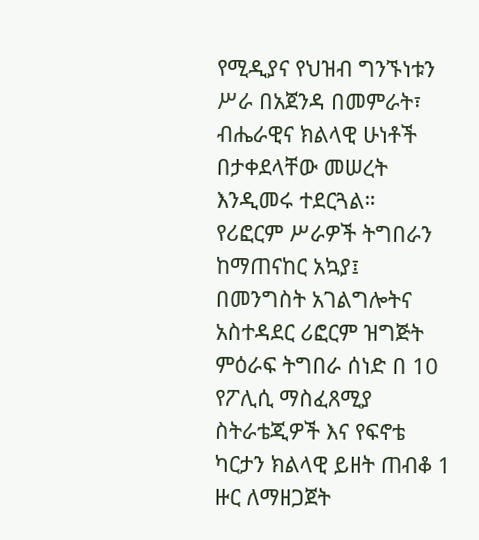የሚዲያና የህዝብ ግንኙነቱን ሥራ በአጀንዳ በመምራት፣ ብሔራዊና ክልላዊ ሁነቶች በታቀደላቸው መሠረት እንዲመሩ ተደርጓል።
የሪፎርም ሥራዎች ትግበራን ከማጠናከር አኳያ፤ በመንግስት አገልግሎትና አስተዳደር ሪፎርም ዝግጅት ምዕራፍ ትግበራ ሰነድ በ 10 የፖሊሲ ማስፈጸሚያ ስትራቴጂዎች እና የፍኖቴ ካርታን ክልላዊ ይዘት ጠብቆ 1 ዙር ለማዘጋጀት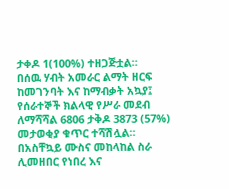ታቀዶ 1(100%) ተዘጋጅቷል።
በሰዉ ሃብት አመራር ልማት ዘርፍ ከመገንባት እና ከማብቃት አኳያ፤ የሰራተኞች ክልላዊ የሥራ መደብ ለማሻሻል 6806 ታቅዶ 3873 (57%) መታወቂያ ቁጥር ተሻሽሏል።
በአስቸኳይ ሙስና መከላከል ስራ ሊመዘበር የነበረ እና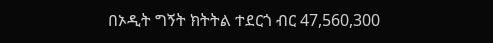በኦዲት ግኝት ክትትል ተደርጎ ብር 47,560,300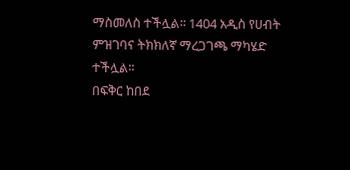ማስመለስ ተችሏል፡፡ 1404 አዲስ የሀብት ምዝገባና ትክክለኛ ማረጋገጫ ማካሄድ ተችሏል፡፡
በፍቅር ከበደ